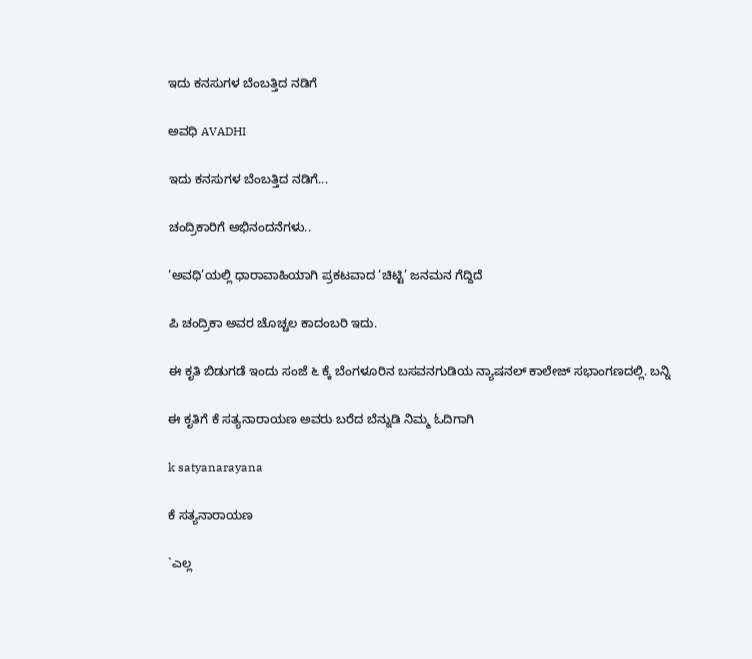ಇದು ಕನಸುಗಳ ಬೆಂಬತ್ತಿದ ನಡಿಗೆ‍

ಅವಧಿ AVADHI

ಇದು ಕನಸುಗಳ ಬೆಂಬತ್ತಿದ ನಡಿಗೆ...

ಚಂದ್ರಿಕಾರಿಗೆ ಅಭಿನಂದನೆಗಳು..

‘ಅವಧಿ’ಯಲ್ಲಿ ಧಾರಾವಾಹಿಯಾಗಿ ಪ್ರಕಟವಾದ ‘ಚಿಟ್ಟಿ’ ಜನಮನ ಗೆದ್ದಿದೆ

ಪಿ ಚಂದ್ರಿಕಾ ಅವರ ಚೊಚ್ಚಲ ಕಾದಂಬರಿ ಇದು.

ಈ ಕೃತಿ ಬಿಡುಗಡೆ ಇಂದು ಸಂಜೆ ೬ ಕ್ಕೆ ಬೆಂಗಳೂರಿನ ಬಸವನಗುಡಿಯ ನ್ಯಾಷನಲ್ ಕಾಲೇಜ್ ಸಭಾಂಗಣದಲ್ಲಿ. ಬನ್ನಿ

ಈ ಕೃತಿಗೆ ಕೆ ಸತ್ಯನಾರಾಯಣ ಅವರು ಬರೆದ ಬೆನ್ನುಡಿ ನಿಮ್ಮ ಓದಿಗಾಗಿ

k satyanarayana

ಕೆ ಸತ್ಯನಾರಾಯಣ

`ಎಲ್ಲ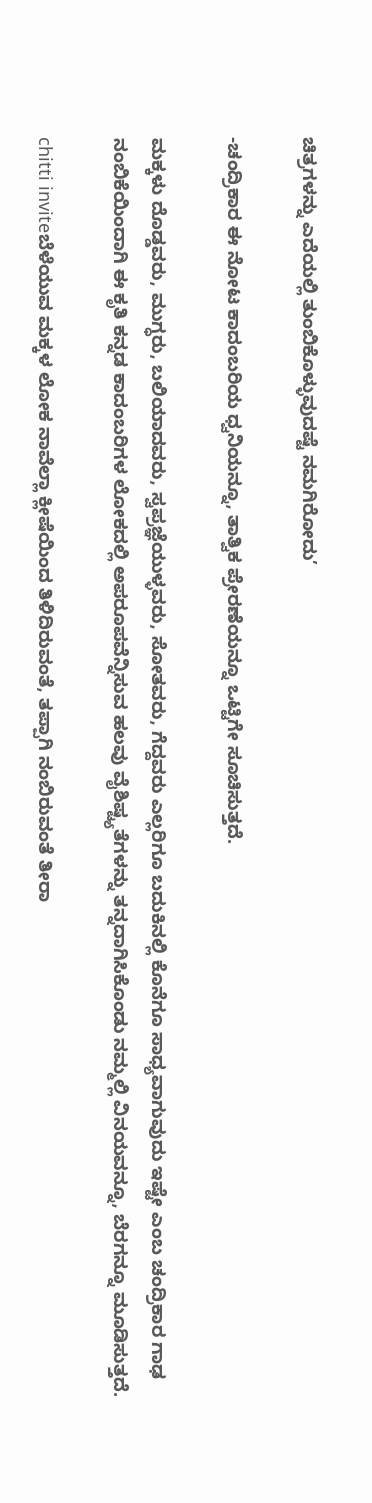ಚಿತ್ರಗಳನ್ನು ಎದೆಯಲ್ಲಿ ತುಂಬಿಕೊಳ್ಳುವುದಷ್ಟೆ ನಮಗಿರೋದು’

-ಚಂದ್ರಿಕಾರ ಈ ನೋಟ ಕಾದಂಬರಿಯ ಧ್ವನಿಯನ್ನೂ, ತಾತ್ವಿಕ ಪ್ರೇರಣೆಯನ್ನೂ ಒಟ್ಟಿಗೇ ಸೂಚಿಸುತ್ತದೆ.

ಮಕ್ಕಳು ದೊಡ್ಡವರು, ಮುಗ್ಧರು, ಬಲಿಯಾದವರು, ಸ್ವಪ್ರಜ್ಞೆಯುಳ್ಳವರು, ಸೋತವರು, ಗೆದ್ದವರು ಎಲ್ಲರಿಗೂ ಬದುಕಿನಲ್ಲಿ ಕೊನೆಗೂ ಸಾಧ್ಯವಾಗುವುದು ಇಷ್ಟೇ ಎಂಬ ಚಂದ್ರಿಕಾರ ಗಾಢ ನಂಬಿಕೆಯಿಂದಾಗಿ ಈ ಕೃತಿ ಕನ್ನಡ ಕಾದಂಬರಿಗಳ ಲೋಕದಲ್ಲಿ ಅಪರೂಪವೆನ್ನಿಸುವ ಹಲವು ವೈಶಿಷ್ಟ್ಯತೆಗಳನ್ನು ತನ್ನದಾಗಿಸಿಕೊಂಡು ನಮ್ಮಲ್ಲಿ ವಿನಯವನ್ನೂ, ಬೆರಗನ್ನೂ ಮೂಡಿಸುತ್ತದೆ.

chitti inviteಬೆಳೆಯುವ ಮಕ್ಕಳ ಲೋಕ ನಾವೆಲ್ಲಾ ಕ್ಲೀಷೆಯಿಂದ ತಿಳಿದಿರುವಂತೆ, ತಪ್ಪಾಗಿ ನಂಬಿರುವಂತೆ ತೀರಾ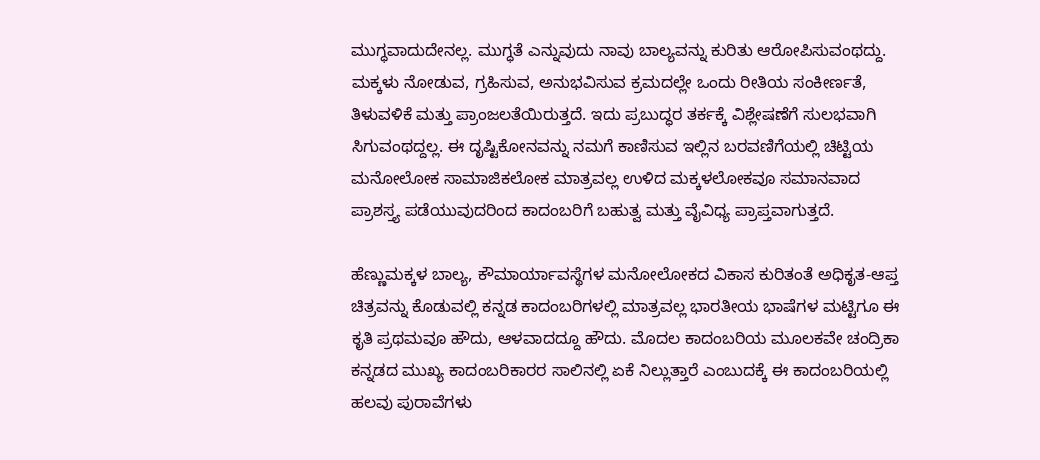ಮುಗ್ಧವಾದುದೇನಲ್ಲ. ಮುಗ್ಧತೆ ಎನ್ನುವುದು ನಾವು ಬಾಲ್ಯವನ್ನು ಕುರಿತು ಆರೋಪಿಸುವಂಥದ್ದು. ಮಕ್ಕಳು ನೋಡುವ, ಗ್ರಹಿಸುವ, ಅನುಭವಿಸುವ ಕ್ರಮದಲ್ಲೇ ಒಂದು ರೀತಿಯ ಸಂಕೀರ್ಣತೆ, ತಿಳುವಳಿಕೆ ಮತ್ತು ಪ್ರಾಂಜಲತೆಯಿರುತ್ತದೆ. ಇದು ಪ್ರಬುದ್ಧರ ತರ್ಕಕ್ಕೆ ವಿಶ್ಲೇಷಣೆಗೆ ಸುಲಭವಾಗಿ ಸಿಗುವಂಥದ್ದಲ್ಲ. ಈ ದೃಷ್ಟಿಕೋನವನ್ನು ನಮಗೆ ಕಾಣಿಸುವ ಇಲ್ಲಿನ ಬರವಣಿಗೆಯಲ್ಲಿ ಚಿಟ್ಟಿಯ ಮನೋಲೋಕ ಸಾಮಾಜಿಕಲೋಕ ಮಾತ್ರವಲ್ಲ ಉಳಿದ ಮಕ್ಕಳಲೋಕವೂ ಸಮಾನವಾದ ಪ್ರಾಶಸ್ತ್ಯ ಪಡೆಯುವುದರಿಂದ ಕಾದಂಬರಿಗೆ ಬಹುತ್ವ ಮತ್ತು ವೈವಿಧ್ಯ ಪ್ರಾಪ್ತವಾಗುತ್ತದೆ.

ಹೆಣ್ಣುಮಕ್ಕಳ ಬಾಲ್ಯ, ಕೌಮಾರ್ಯಾವಸ್ಥೆಗಳ ಮನೋಲೋಕದ ವಿಕಾಸ ಕುರಿತಂತೆ ಅಧಿಕೃತ-ಆಪ್ತ ಚಿತ್ರವನ್ನು ಕೊಡುವಲ್ಲಿ ಕನ್ನಡ ಕಾದಂಬರಿಗಳಲ್ಲಿ ಮಾತ್ರವಲ್ಲ ಭಾರತೀಯ ಭಾಷೆಗಳ ಮಟ್ಟಿಗೂ ಈ ಕೃತಿ ಪ್ರಥಮವೂ ಹೌದು, ಆಳವಾದದ್ದೂ ಹೌದು. ಮೊದಲ ಕಾದಂಬರಿಯ ಮೂಲಕವೇ ಚಂದ್ರಿಕಾ ಕನ್ನಡದ ಮುಖ್ಯ ಕಾದಂಬರಿಕಾರರ ಸಾಲಿನಲ್ಲಿ ಏಕೆ ನಿಲ್ಲುತ್ತಾರೆ ಎಂಬುದಕ್ಕೆ ಈ ಕಾದಂಬರಿಯಲ್ಲಿ ಹಲವು ಪುರಾವೆಗಳು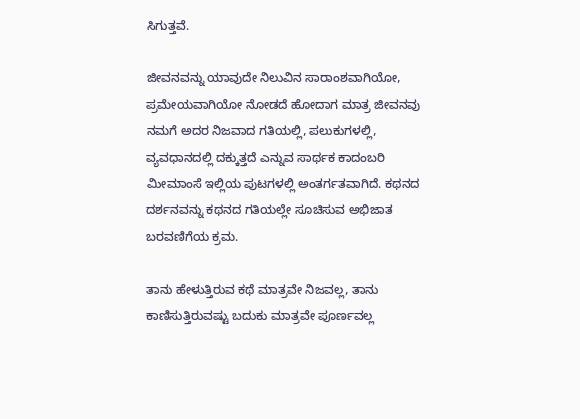ಸಿಗುತ್ತವೆ.

ಜೀವನವನ್ನು ಯಾವುದೇ ನಿಲುವಿನ ಸಾರಾಂಶವಾಗಿಯೋ, ಪ್ರಮೇಯವಾಗಿಯೋ ನೋಡದೆ ಹೋದಾಗ ಮಾತ್ರ ಜೀವನವು ನಮಗೆ ಅದರ ನಿಜವಾದ ಗತಿಯಲ್ಲಿ, ಪಲುಕುಗಳಲ್ಲಿ, ವ್ಯವಧಾನದಲ್ಲಿ ದಕ್ಕುತ್ತದೆ ಎನ್ನುವ ಸಾರ್ಥಕ ಕಾದಂಬರಿ ಮೀಮಾಂಸೆ ಇಲ್ಲಿಯ ಪುಟಗಳಲ್ಲಿ ಅಂತರ್ಗತವಾಗಿದೆ. ಕಥನದ ದರ್ಶನವನ್ನು ಕಥನದ ಗತಿಯಲ್ಲೇ ಸೂಚಿಸುವ ಅಭಿಜಾತ ಬರವಣಿಗೆಯ ಕ್ರಮ.

ತಾನು ಹೇಳುತ್ತಿರುವ ಕಥೆ ಮಾತ್ರವೇ ನಿಜವಲ್ಲ, ತಾನು ಕಾಣಿಸುತ್ತಿರುವಷ್ಟು ಬದುಕು ಮಾತ್ರವೇ ಪೂರ್ಣವಲ್ಲ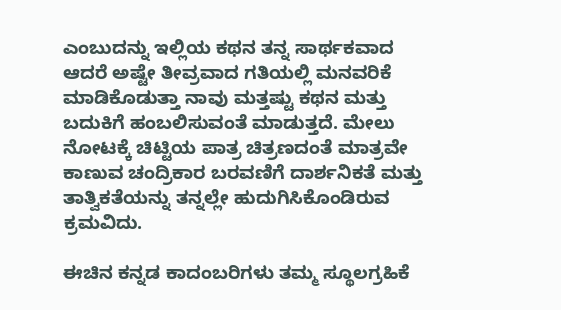ಎಂಬುದನ್ನು ಇಲ್ಲಿಯ ಕಥನ ತನ್ನ ಸಾರ್ಥಕವಾದ ಆದರೆ ಅಷ್ಟೇ ತೀವ್ರವಾದ ಗತಿಯಲ್ಲಿ ಮನವರಿಕೆ ಮಾಡಿಕೊಡುತ್ತಾ ನಾವು ಮತ್ತಷ್ಟು ಕಥನ ಮತ್ತು ಬದುಕಿಗೆ ಹಂಬಲಿಸುವಂತೆ ಮಾಡುತ್ತದೆ. ಮೇಲು ನೋಟಕ್ಕೆ ಚಿಟ್ಟಿಯ ಪಾತ್ರ ಚಿತ್ರಣದಂತೆ ಮಾತ್ರವೇ ಕಾಣುವ ಚಂದ್ರಿಕಾರ ಬರವಣಿಗೆ ದಾರ್ಶನಿಕತೆ ಮತ್ತು ತಾತ್ವಿಕತೆಯನ್ನು ತನ್ನಲ್ಲೇ ಹುದುಗಿಸಿಕೊಂಡಿರುವ ಕ್ರಮವಿದು.

ಈಚಿನ ಕನ್ನಡ ಕಾದಂಬರಿಗಳು ತಮ್ಮ ಸ್ಥೂಲಗ್ರಹಿಕೆ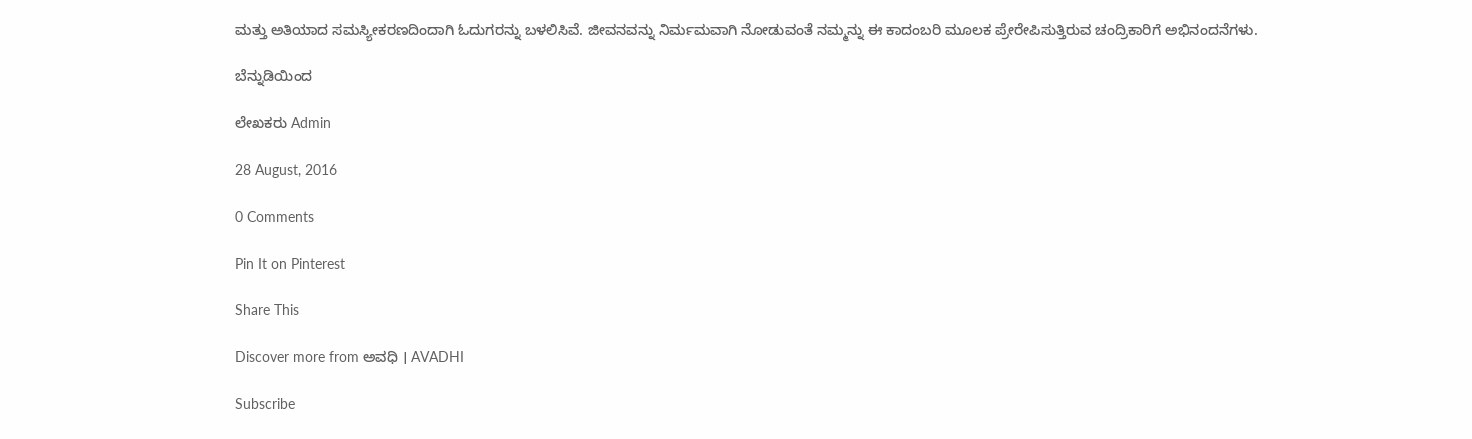ಮತ್ತು ಅತಿಯಾದ ಸಮಸ್ಯೀಕರಣದಿಂದಾಗಿ ಓದುಗರನ್ನು ಬಳಲಿಸಿವೆ. ಜೀವನವನ್ನು ನಿರ್ಮಮವಾಗಿ ನೋಡುವಂತೆ ನಮ್ಮನ್ನು ಈ ಕಾದಂಬರಿ ಮೂಲಕ ಪ್ರೇರೇಪಿಸುತ್ತಿರುವ ಚಂದ್ರಿಕಾರಿಗೆ ಅಭಿನಂದನೆಗಳು.

ಬೆನ್ನುಡಿಯಿಂದ

ಲೇಖಕರು Admin

28 August, 2016

0 Comments

Pin It on Pinterest

Share This

Discover more from ಅವಧಿ । AVADHI

Subscribe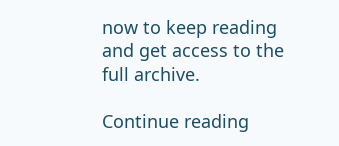now to keep reading and get access to the full archive.

Continue reading